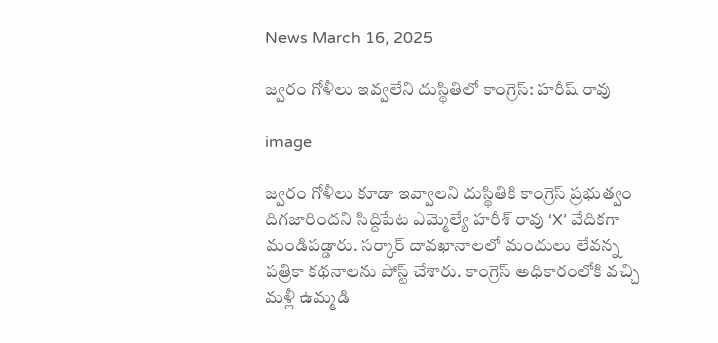News March 16, 2025

జ్వరం గోళీలు ఇవ్వలేని దుస్థితిలో కాంగ్రెస్: హరీష్ రావు

image

జ్వరం గోళీలు కూడా ఇవ్వాలని దుస్థితికి కాంగ్రెస్ ప్రభుత్వం దిగజారిందని సిద్దిపేట ఎమ్మెల్యే హరీశ్ రావు ‘X’ వేదికగా మండిపడ్డారు. సర్కార్ దావఖానాలలో మందులు లేవన్న పత్రికా కథనాలను పోస్ట్ చేశారు. కాంగ్రెస్ అధికారంలోకి వచ్చి మళ్లీ ఉమ్మడి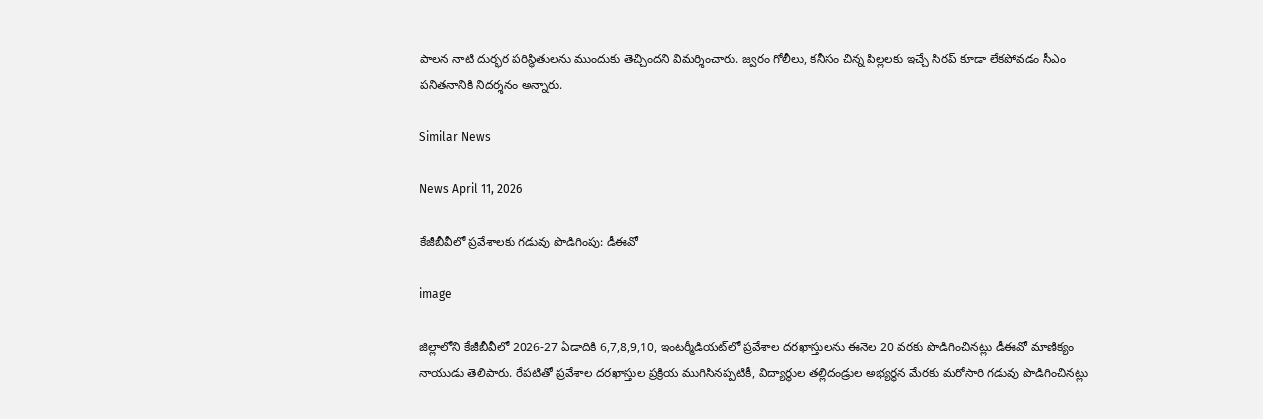పాలన నాటి దుర్భర పరిస్థితులను ముందుకు తెచ్చిందని విమర్శించారు. జ్వరం గోలీలు, కనీసం చిన్న పిల్లలకు ఇచ్చే సిరప్ కూడా లేకపోవడం సీఎం పనితనానికి నిదర్శనం అన్నారు.

Similar News

News April 11, 2026

కేజీబీవీలో ప్రవేశాలకు గడువు పొడిగింపు: డీఈవో

image

జిల్లాలోని కేజీబీవీలో 2026-27 ఏడాదికి 6,7,8,9,10, ఇంటర్మీడియట్‌లో ప్రవేశాల దరఖాస్తులను ఈనెల 20 వరకు పొడిగించినట్లు డీఈవో మాణిక్యం నాయుడు తెలిపారు. రేపటితో ప్రవేశాల దరఖాస్తుల ప్రక్రియ ముగిసినప్పటికీ, విద్యార్థుల తల్లిదండ్రుల అభ్యర్థన మేరకు మరోసారి గడువు పొడిగించినట్లు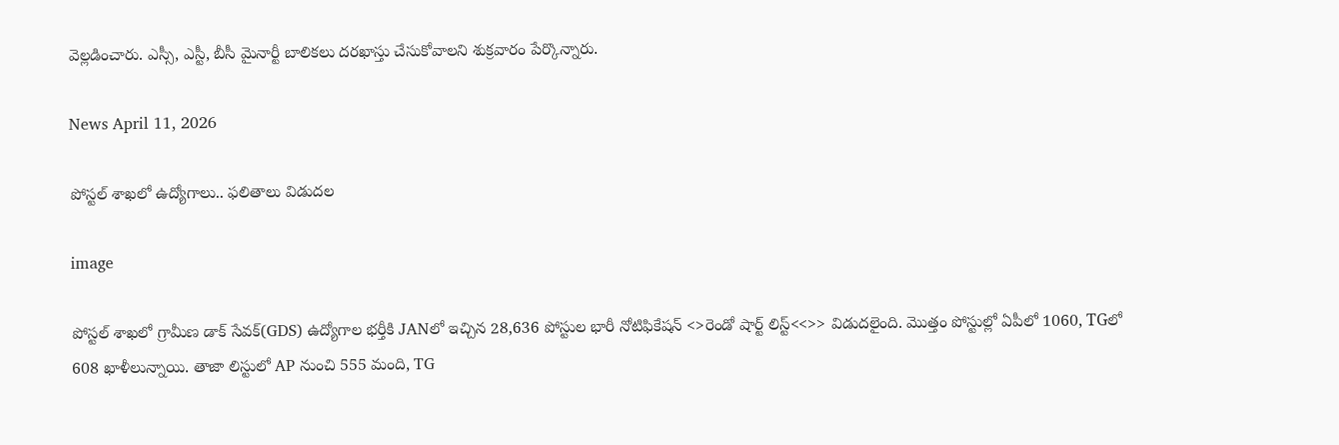వెల్లడించారు. ఎస్సీ, ఎస్టీ, బీసీ మైనార్టీ బాలికలు దరఖాస్తు చేసుకోవాలని శుక్రవారం పేర్కొన్నారు.

News April 11, 2026

పోస్టల్ శాఖలో ఉద్యోగాలు.. ఫలితాలు విడుదల

image

పోస్టల్ శాఖలో గ్రామీణ డాక్ సేవక్(GDS) ఉద్యోగాల భర్తీకి JANలో ఇచ్చిన 28,636 పోస్టుల భారీ నోటిఫికేషన్ <>రెండో షార్ట్ లిస్ట్<<>> విడుదలైంది. మొత్తం పోస్టుల్లో ఏపీలో 1060, TGలో 608 ఖాళీలున్నాయి. తాజా లిస్టులో AP నుంచి 555 మంది, TG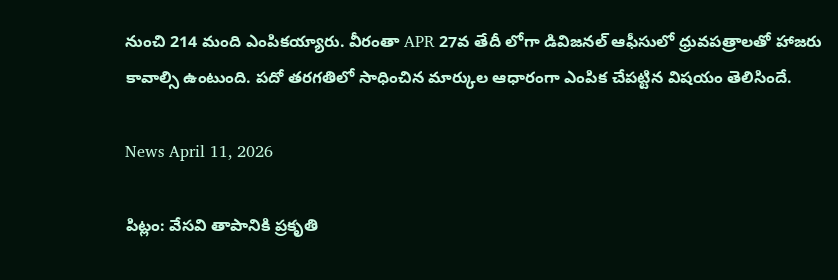నుంచి 214 మంది ఎంపికయ్యారు. వీరంతా APR 27వ తేదీ లోగా డివిజనల్ ఆఫీసులో ధ్రువపత్రాలతో హాజరు కావాల్సి ఉంటుంది. పదో తరగతిలో సాధించిన మార్కుల ఆధారంగా ఎంపిక చేపట్టిన విషయం తెలిసిందే.

News April 11, 2026

పిట్లం: వేసవి తాపానికి ప్రకృతి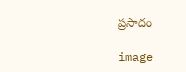ప్రసాదం

image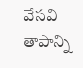వేసవి తాపాన్ని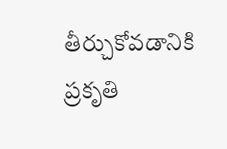తీర్చుకోవడానికి ప్రకృతి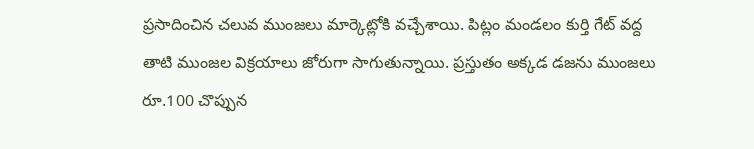ప్రసాదించిన చలువ ముంజలు మార్కెట్లోకి వచ్చేశాయి. పిట్లం మండలం కుర్తి గేట్ వద్ద తాటి ముంజల విక్రయాలు జోరుగా సాగుతున్నాయి. ప్రస్తుతం అక్కడ డజను ముంజలు రూ.100 చొప్పున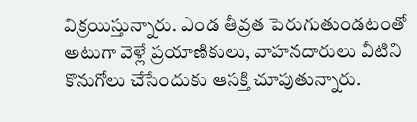విక్రయిస్తున్నారు. ఎండ తీవ్రత పెరుగుతుండటంతో అటుగా వెళ్లే ప్రయాణికులు, వాహనదారులు వీటిని కొనుగోలు చేసేందుకు ఆసక్తి చూపుతున్నారు.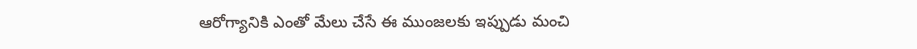ఆరోగ్యానికి ఎంతో మేలు చేసే ఈ ముంజలకు ఇప్పుడు మంచి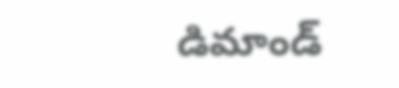డిమాండ్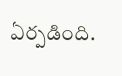ఏర్పడింది.